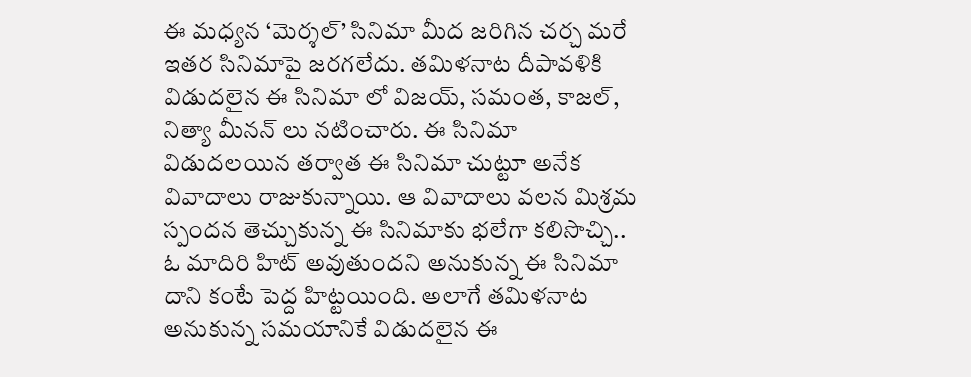ఈ మధ్యన ‘మెర్శల్’ సినిమా మీద జరిగిన చర్చ మరే ఇతర సినిమాపై జరగలేదు. తమిళనాట దీపావళికి విడుదలైన ఈ సినిమా లో విజయ్, సమంత, కాజల్, నిత్యా మీనన్ లు నటించారు. ఈ సినిమా విడుదలయిన తర్వాత ఈ సినిమా చుట్టూ అనేక వివాదాలు రాజుకున్నాయి. ఆ వివాదాలు వలన మిశ్రమ స్పందన తెచ్చుకున్న ఈ సినిమాకు భలేగా కలిసొచ్చి.. ఓ మాదిరి హిట్ అవుతుందని అనుకున్న ఈ సినిమా దాని కంటే పెద్ద హిట్టయింది. అలాగే తమిళనాట అనుకున్న సమయానికే విడుదలైన ఈ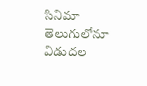సినిమా తెలుగులోనూ విడుదల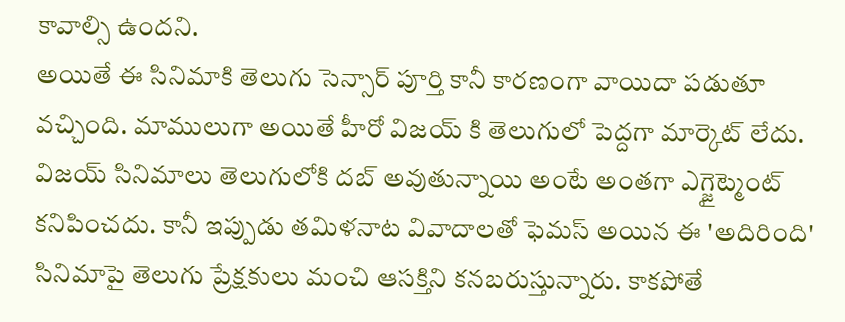కావాల్సి ఉందని.
అయితే ఈ సినిమాకి తెలుగు సెన్సార్ పూర్తి కానీ కారణంగా వాయిదా పడుతూ వచ్చింది. మాములుగా అయితే హీరో విజయ్ కి తెలుగులో పెద్దగా మార్కెట్ లేదు. విజయ్ సినిమాలు తెలుగులోకి దబ్ అవుతున్నాయి అంటే అంతగా ఎగ్జైట్మెంట్ కనిపించదు. కానీ ఇప్పుడు తమిళనాట వివాదాలతో ఫెమస్ అయిన ఈ 'అదిరింది' సినిమాపై తెలుగు ప్రేక్షకులు మంచి ఆసక్తిని కనబరుస్తున్నారు. కాకపోతే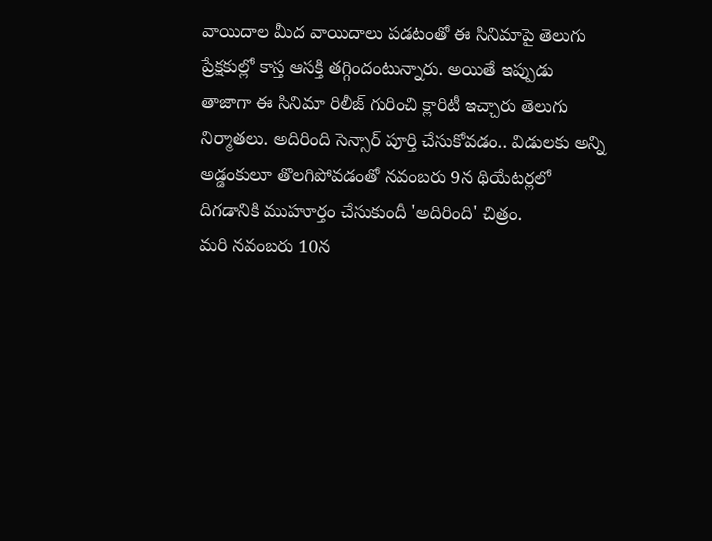వాయిదాల మీద వాయిదాలు పడటంతో ఈ సినిమాపై తెలుగు ప్రేక్షకుల్లో కాస్త ఆసక్తి తగ్గిందంటున్నారు. అయితే ఇప్పుడు తాజాగా ఈ సినిమా రిలీజ్ గురించి క్లారిటీ ఇచ్చారు తెలుగు నిర్మాతలు. అదిరింది సెన్సార్ పూర్తి చేసుకోవడం.. విడులకు అన్ని అడ్డంకులూ తొలగిపోవడంతో నవంబరు 9న థియేటర్లలో దిగడానికి ముహూర్తం చేసుకుందీ 'అదిరింది' చిత్రం.
మరి నవంబరు 10న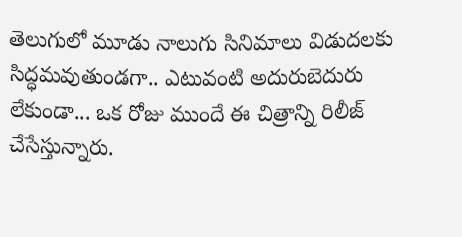తెలుగులో మూడు నాలుగు సినిమాలు విడుదలకు సిద్ధమవుతుండగా.. ఎటువంటి అదురుబెదురు లేకుండా... ఒక రోజు ముందే ఈ చిత్రాన్ని రిలీజ్ చేసేస్తున్నారు.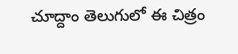చూద్దాం తెలుగులో ఈ చిత్రం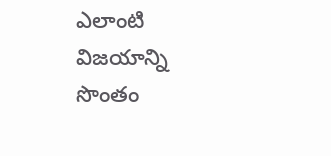ఎలాంటి విజయాన్ని సొంతం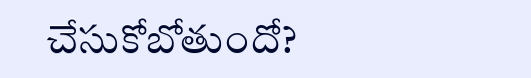చేసుకోబోతుందో?